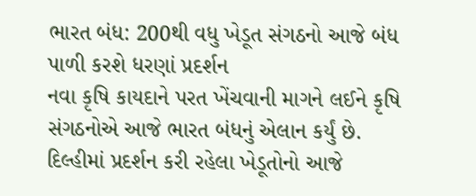ભારત બંધ: 200થી વધુ ખેડૂત સંગઠનો આજે બંધ પાળી કરશે ધરણાં પ્રદર્શન
નવા કૃષિ કાયદાને પરત ખેંચવાની માગને લઈને કૃષિ સંગઠનોએ આજે ભારત બંધનું એલાન કર્યું છે. દિલ્હીમાં પ્રદર્શન કરી રહેલા ખેડૂતોનો આજે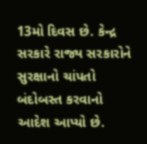13મો દિવસ છે. કેન્દ્ર સરકારે રાજ્ય સરકારોને સુરક્ષાનો ચાંપતો બંદોબસ્ત કરવાનો આદેશ આપ્યો છે.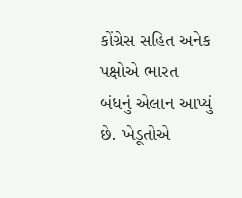કોંગ્રેસ સહિત અનેક પક્ષોએ ભારત બંધનું એલાન આપ્યું છે. ખેડૂતોએ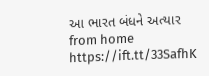આ ભારત બંધને અત્યાર
from home https://ift.tt/33SafhK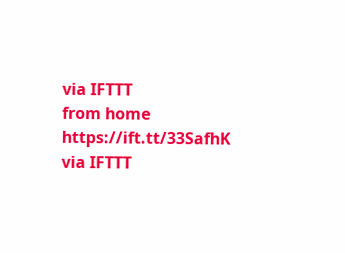via IFTTT
from home https://ift.tt/33SafhK
via IFTTT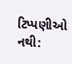ટિપ્પણીઓ નથી: